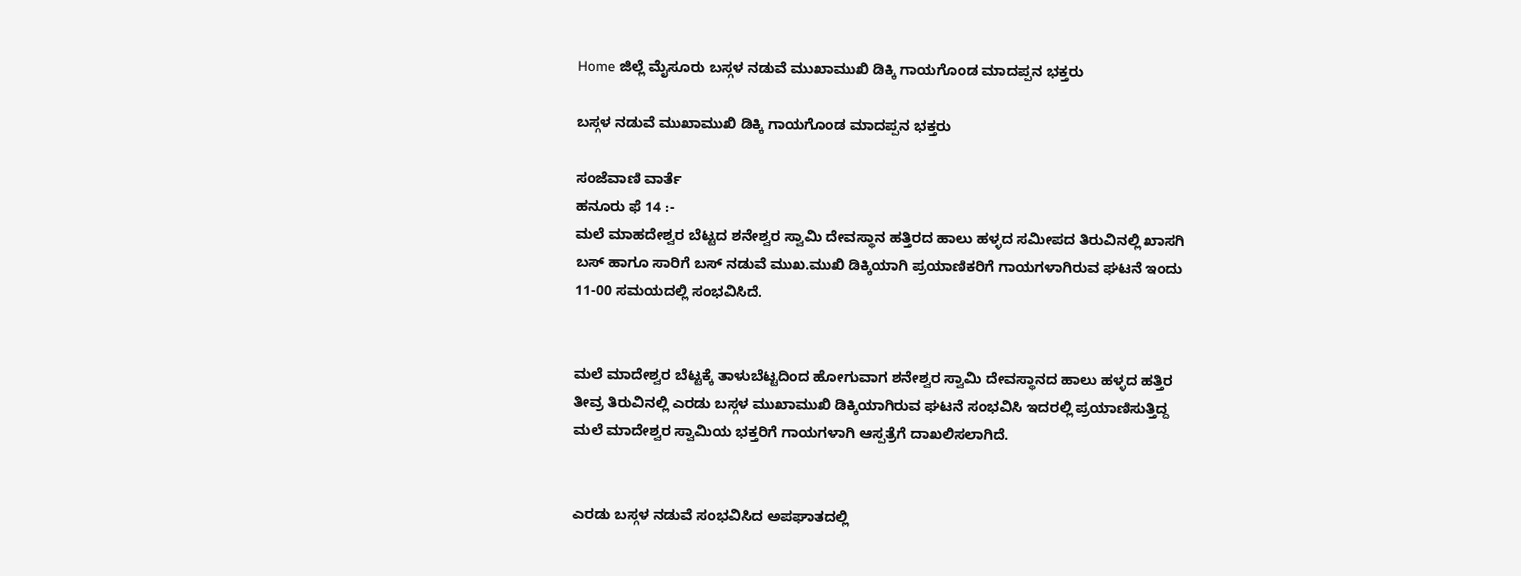Home ಜಿಲ್ಲೆ ಮೈಸೂರು ಬಸ್ಗಳ ನಡುವೆ ಮುಖಾಮುಖಿ ಡಿಕ್ಕಿ ಗಾಯಗೊಂಡ ಮಾದಪ್ಪನ ಭಕ್ತರು

ಬಸ್ಗಳ ನಡುವೆ ಮುಖಾಮುಖಿ ಡಿಕ್ಕಿ ಗಾಯಗೊಂಡ ಮಾದಪ್ಪನ ಭಕ್ತರು

ಸಂಜೆವಾಣಿ ವಾರ್ತೆ
ಹನೂರು ಫೆ 14 :-
ಮಲೆ ಮಾಹದೇಶ್ವರ ಬೆಟ್ಟದ ಶನೇಶ್ವರ ಸ್ವಾಮಿ ದೇವಸ್ಥಾನ ಹತ್ತಿರದ ಹಾಲು ಹಳ್ಳದ ಸಮೀಪದ ತಿರುವಿನಲ್ಲಿ ಖಾಸಗಿ ಬಸ್ ಹಾಗೂ ಸಾರಿಗೆ ಬಸ್ ನಡುವೆ ಮುಖ.ಮುಖಿ ಡಿಕ್ಕಿಯಾಗಿ ಪ್ರಯಾಣಿಕರಿಗೆ ಗಾಯಗಳಾಗಿರುವ ಘಟನೆ ಇಂದು 11-00 ಸಮಯದಲ್ಲಿ ಸಂಭವಿಸಿದೆ.


ಮಲೆ ಮಾದೇಶ್ವರ ಬೆಟ್ಟಕ್ಕೆ ತಾಳುಬೆಟ್ಟದಿಂದ ಹೋಗುವಾಗ ಶನೇಶ್ವರ ಸ್ವಾಮಿ ದೇವಸ್ಥಾನದ ಹಾಲು ಹಳ್ಳದ ಹತ್ತಿರ ತೀವ್ರ ತಿರುವಿನಲ್ಲಿ ಎರಡು ಬಸ್ಗಳ ಮುಖಾಮುಖಿ ಡಿಕ್ಕಿಯಾಗಿರುವ ಘಟನೆ ಸಂಭವಿಸಿ ಇದರಲ್ಲಿ ಪ್ರಯಾಣಿಸುತ್ತಿದ್ದ ಮಲೆ ಮಾದೇಶ್ವರ ಸ್ವಾಮಿಯ ಭಕ್ತರಿಗೆ ಗಾಯಗಳಾಗಿ ಆಸ್ಪತ್ರೆಗೆ ದಾಖಲಿಸಲಾಗಿದೆ.


ಎರಡು ಬಸ್ಗಳ ನಡುವೆ ಸಂಭವಿಸಿದ ಅಪಘಾತದಲ್ಲಿ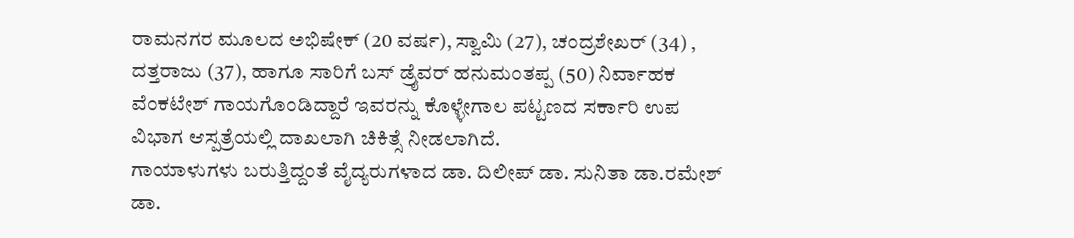ರಾಮನಗರ ಮೂಲದ ಅಭಿಷೇಕ್ (20 ವರ್ಷ), ಸ್ವಾಮಿ (27), ಚಂದ್ರಶೇಖರ್ (34) , ದತ್ತರಾಜು (37), ಹಾಗೂ ಸಾರಿಗೆ ಬಸ್ ಡ್ರೈವರ್ ಹನುಮಂತಪ್ಪ (50) ನಿರ್ವಾಹಕ ವೆಂಕಟೇಶ್ ಗಾಯಗೊಂಡಿದ್ದಾರೆ ಇವರನ್ನು ಕೊಳ್ಳೇಗಾಲ ಪಟ್ಟಣದ ಸರ್ಕಾರಿ ಉಪ ವಿಭಾಗ ಆಸ್ಪತ್ರೆಯಲ್ಲಿ ದಾಖಲಾಗಿ ಚಿಕಿತ್ಸೆ ನೀಡಲಾಗಿದೆ.
ಗಾಯಾಳುಗಳು ಬರುತ್ತಿದ್ದಂತೆ ವೈದ್ಯರುಗಳಾದ ಡಾ. ದಿಲೀಪ್ ಡಾ. ಸುನಿತಾ ಡಾ.ರಮೇಶ್ ಡಾ.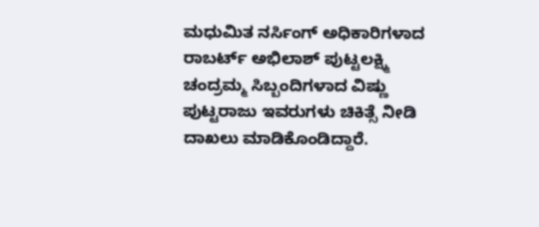ಮಧುಮಿತ ನರ್ಸಿಂಗ್ ಅಧಿಕಾರಿಗಳಾದ ರಾಬರ್ಟ್ ಅಭಿಲಾಶ್ ಪುಟ್ಟಲಕ್ಷ್ಮಿ ಚಂದ್ರಮ್ಮ ಸಿಬ್ಬಂದಿಗಳಾದ ವಿಷ್ಣು ಪುಟ್ಟರಾಜು ಇವರುಗಳು ಚಿಕಿತ್ಸೆ ನೀಡಿ ದಾಖಲು ಮಾಡಿಕೊಂಡಿದ್ದಾರೆ.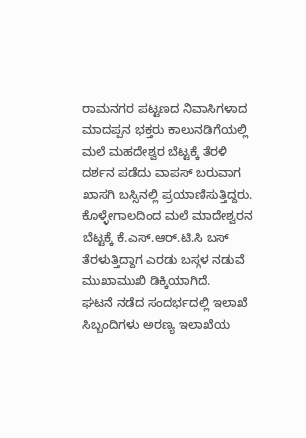ರಾಮನಗರ ಪಟ್ಟಣದ ನಿವಾಸಿಗಳಾದ ಮಾದಪ್ಪನ ಭಕ್ತರು ಕಾಲುನಡಿಗೆಯಲ್ಲಿ ಮಲೆ ಮಹದೇಶ್ವರ ಬೆಟ್ಟಕ್ಕೆ ತೆರಳಿ ದರ್ಶನ ಪಡೆದು ವಾಪಸ್ ಬರುವಾಗ ಖಾಸಗಿ ಬಸ್ಸಿನಲ್ಲಿ ಪ್ರಯಾಣಿಸುತ್ತಿದ್ದರು. ಕೊಳ್ಳೇಗಾಲದಿಂದ ಮಲೆ ಮಾದೇಶ್ವರನ ಬೆಟ್ಟಕ್ಕೆ ಕೆ.ಎಸ್.ಆರ್.ಟಿ.ಸಿ ಬಸ್ ತೆರಳುತ್ತಿದ್ದಾಗ ಎರಡು ಬಸ್ಗಳ ನಡುವೆ ಮುಖಾಮುಖಿ ಡಿಕ್ಕಿಯಾಗಿದೆ.
ಘಟನೆ ನಡೆದ ಸಂದರ್ಭದಲ್ಲಿ ಇಲಾಖೆ ಸಿಬ್ಬಂದಿಗಳು ಅರಣ್ಯ ಇಲಾಖೆಯ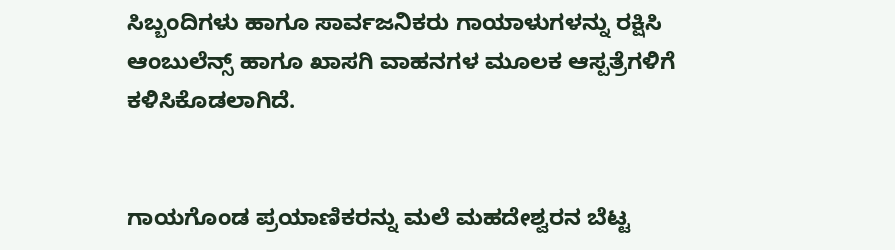ಸಿಬ್ಬಂದಿಗಳು ಹಾಗೂ ಸಾರ್ವಜನಿಕರು ಗಾಯಾಳುಗಳನ್ನು ರಕ್ಷಿಸಿ ಆಂಬುಲೆನ್ಸ್ ಹಾಗೂ ಖಾಸಗಿ ವಾಹನಗಳ ಮೂಲಕ ಆಸ್ಪತ್ರೆಗಳಿಗೆ ಕಳಿಸಿಕೊಡಲಾಗಿದೆ.


ಗಾಯಗೊಂಡ ಪ್ರಯಾಣಿಕರನ್ನು ಮಲೆ ಮಹದೇಶ್ವರನ ಬೆಟ್ಟ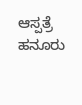ಆಸ್ಪತ್ರೆ ಹನೂರು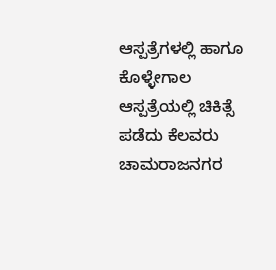ಆಸ್ಪತ್ರೆಗಳಲ್ಲಿ ಹಾಗೂ ಕೊಳ್ಳೇಗಾಲ ಆಸ್ಪತ್ರೆಯಲ್ಲಿ ಚಿಕಿತ್ಸೆ ಪಡೆದು ಕೆಲವರು ಚಾಮರಾಜನಗರ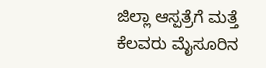ಜಿಲ್ಲಾ ಆಸ್ಪತ್ರೆಗೆ ಮತ್ತೆ ಕೆಲವರು ಮೈಸೂರಿನ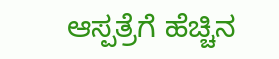ಆಸ್ಪತ್ರೆಗೆ ಹೆಚ್ಚಿನ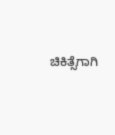ಚಿಕಿತ್ಸೆಗಾಗಿ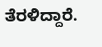ತೆರಳಿದ್ದಾರೆ.